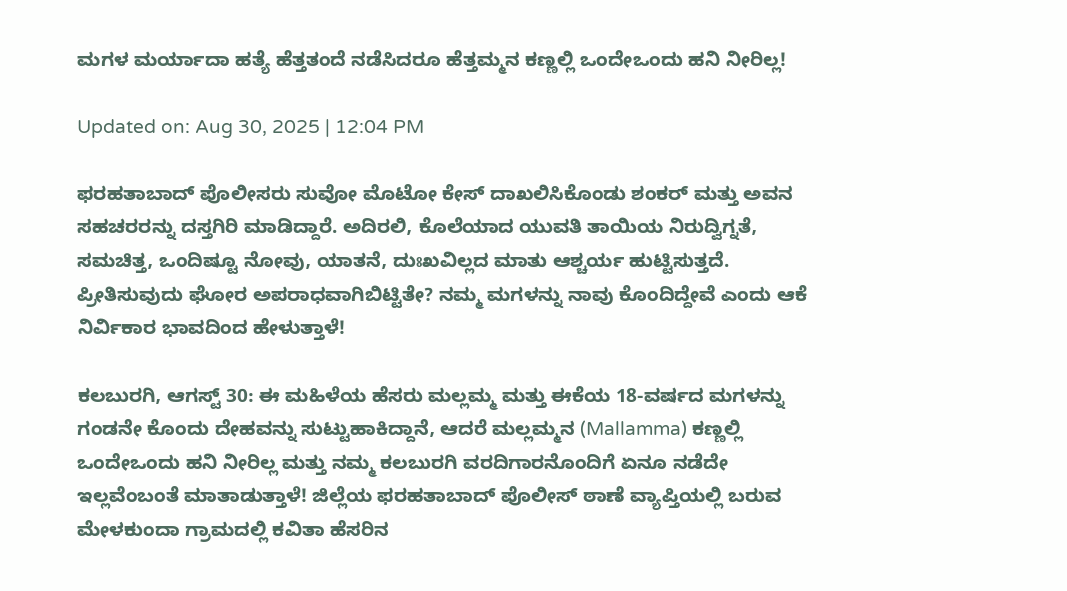ಮಗಳ ಮರ್ಯಾದಾ ಹತ್ಯೆ ಹೆತ್ತತಂದೆ ನಡೆಸಿದರೂ ಹೆತ್ತಮ್ಮನ ಕಣ್ಣಲ್ಲಿ ಒಂದೇಒಂದು ಹನಿ ನೀರಿಲ್ಲ!

Updated on: Aug 30, 2025 | 12:04 PM

ಫರಹತಾಬಾದ್ ಪೊಲೀಸರು ಸುವೋ ಮೊಟೋ ಕೇಸ್ ದಾಖಲಿಸಿಕೊಂಡು ಶಂಕರ್ ಮತ್ತು ಅವನ ಸಹಚರರನ್ನು ದಸ್ತಗಿರಿ ಮಾಡಿದ್ದಾರೆ. ಅದಿರಲಿ, ಕೊಲೆಯಾದ ಯುವತಿ ತಾಯಿಯ ನಿರುದ್ವಿಗ್ನತೆ, ಸಮಚಿತ್ತ, ಒಂದಿಷ್ಟೂ ನೋವು, ಯಾತನೆ, ದುಃಖವಿಲ್ಲದ ಮಾತು ಆಶ್ಚರ್ಯ ಹುಟ್ಟಿಸುತ್ತದೆ. ಪ್ರೀತಿಸುವುದು ಘೋರ ಅಪರಾಧವಾಗಿಬಿಟ್ಟಿತೇ? ನಮ್ಮ ಮಗಳನ್ನು ನಾವು ಕೊಂದಿದ್ದೇವೆ ಎಂದು ಆಕೆ ನಿರ್ವಿಕಾರ ಭಾವದಿಂದ ಹೇಳುತ್ತಾಳೆ!

ಕಲಬುರಗಿ, ಆಗಸ್ಟ್ 30: ಈ ಮಹಿಳೆಯ ಹೆಸರು ಮಲ್ಲಮ್ಮ ಮತ್ತು ಈಕೆಯ 18-ವರ್ಷದ ಮಗಳನ್ನು ಗಂಡನೇ ಕೊಂದು ದೇಹವನ್ನು ಸುಟ್ಟುಹಾಕಿದ್ದಾನೆ, ಆದರೆ ಮಲ್ಲಮ್ಮನ (Mallamma) ಕಣ್ಣಲ್ಲಿ ಒಂದೇಒಂದು ಹನಿ ನೀರಿಲ್ಲ ಮತ್ತು ನಮ್ಮ ಕಲಬುರಗಿ ವರದಿಗಾರನೊಂದಿಗೆ ಏನೂ ನಡೆದೇ ಇಲ್ಲವೆಂಬಂತೆ ಮಾತಾಡುತ್ತಾಳೆ! ಜಿಲ್ಲೆಯ ಫರಹತಾಬಾದ್ ಪೊಲೀಸ್ ಠಾಣೆ ವ್ಯಾಪ್ತಿಯಲ್ಲಿ ಬರುವ ಮೇಳಕುಂದಾ ಗ್ರಾಮದಲ್ಲಿ ಕವಿತಾ ಹೆಸರಿನ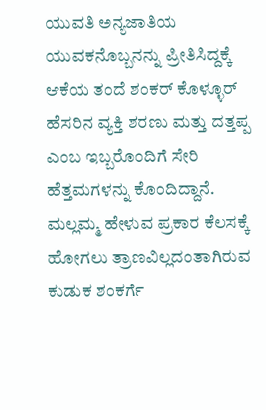ಯುವತಿ ಅನ್ಯಜಾತಿಯ ಯುವಕನೊಬ್ಬನನ್ನು ಪ್ರೀತಿಸಿದ್ದಕ್ಕೆ ಆಕೆಯ ತಂದೆ ಶಂಕರ್ ಕೊಳ್ಳೂರ್ ಹೆಸರಿನ ವ್ಯಕ್ತಿ ಶರಣು ಮತ್ತು ದತ್ತಪ್ಪ ಎಂಬ ಇಬ್ಬರೊಂದಿಗೆ ಸೇರಿ ಹೆತ್ತಮಗಳನ್ನು ಕೊಂದಿದ್ದಾನೆ. ಮಲ್ಲಮ್ಮ ಹೇಳುವ ಪ್ರಕಾರ ಕೆಲಸಕ್ಕೆ ಹೋಗಲು ತ್ರಾಣವಿಲ್ಲದಂತಾಗಿರುವ ಕುಡುಕ ಶಂಕರ್ಗೆ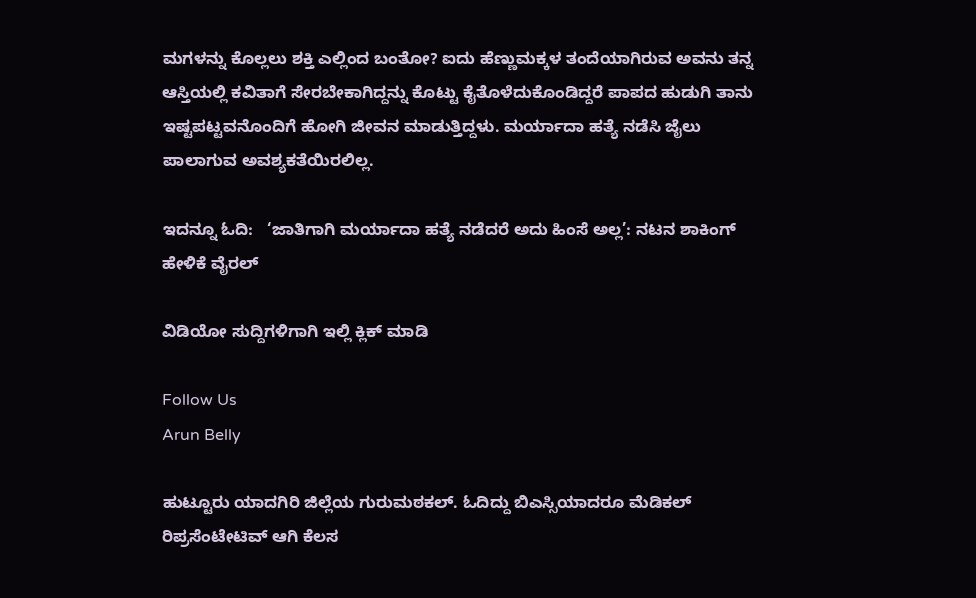ಮಗಳನ್ನು ಕೊಲ್ಲಲು ಶಕ್ತಿ ಎಲ್ಲಿಂದ ಬಂತೋ? ಐದು ಹೆಣ್ಣುಮಕ್ಕಳ ತಂದೆಯಾಗಿರುವ ಅವನು ತನ್ನ ಆಸ್ತಿಯಲ್ಲಿ ಕವಿತಾಗೆ ಸೇರಬೇಕಾಗಿದ್ದನ್ನು ಕೊಟ್ಟು ಕೈತೊಳೆದುಕೊಂಡಿದ್ದರೆ ಪಾಪದ ಹುಡುಗಿ ತಾನು ಇಷ್ಟಪಟ್ಟವನೊಂದಿಗೆ ಹೋಗಿ ಜೀವನ ಮಾಡುತ್ತಿದ್ದಳು. ಮರ್ಯಾದಾ ಹತ್ಯೆ ನಡೆಸಿ ಜೈಲು ಪಾಲಾಗುವ ಅವಶ್ಯಕತೆಯಿರಲಿಲ್ಲ.

ಇದನ್ನೂ ಓದಿ:   ‘ಜಾತಿಗಾಗಿ ಮರ್ಯಾದಾ ಹತ್ಯೆ ನಡೆದರೆ ಅದು ಹಿಂಸೆ ಅಲ್ಲ’: ನಟನ ಶಾಕಿಂಗ್ ಹೇಳಿಕೆ ವೈರಲ್

ವಿಡಿಯೋ ಸುದ್ದಿಗಳಿಗಾಗಿ ಇಲ್ಲಿ ಕ್ಲಿಕ್ ಮಾಡಿ

Follow Us
Arun Belly

ಹುಟ್ಟೂರು ಯಾದಗಿರಿ ಜಿಲ್ಲೆಯ ಗುರುಮಠಕಲ್. ಓದಿದ್ದು ಬಿಎಸ್ಸಿಯಾದರೂ ಮೆಡಿಕಲ್ ರಿಪ್ರಸೆಂಟೇಟಿವ್ ಆಗಿ ಕೆಲಸ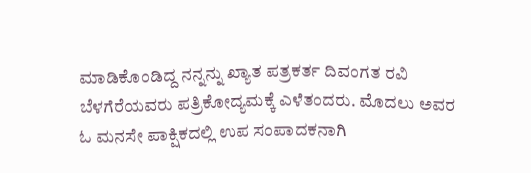ಮಾಡಿಕೊಂಡಿದ್ದ ನನ್ನನ್ನು ಖ್ಯಾತ ಪತ್ರಕರ್ತ ದಿವಂಗತ ರವಿ ಬೆಳಗೆರೆಯವರು ಪತ್ರಿಕೋದ್ಯಮಕ್ಕೆ ಎಳೆತಂದರು. ಮೊದಲು ಅವರ ಓ ಮನಸೇ ಪಾಕ್ಷಿಕದಲ್ಲಿ ಉಪ ಸಂಪಾದಕನಾಗಿ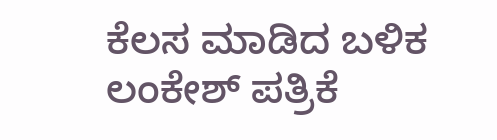ಕೆಲಸ ಮಾಡಿದ ಬಳಿಕ ಲಂಕೇಶ್ ಪತ್ರಿಕೆ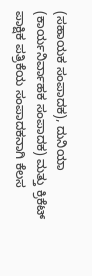(ಸಹಾಯಕ ಸಂಪಾದಕ), ದುನಿಯಾ (ಕಾರ್ಯನಿರ್ವಾಹಕ ಸಂಪಾದಕ) ಮತ್ತು ಕ್ರಿಕೆಟ್ ಪಾಕ್ಷಿಕ ಪತ್ರಿಕೆಯ ಸಂಪಾದಕನಾಗಿ ಕೆಲಸ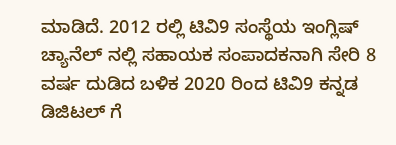ಮಾಡಿದೆ. 2012 ರಲ್ಲಿ ಟಿವಿ9 ಸಂಸ್ಥೆಯ ಇಂಗ್ಲಿಷ್ ಚ್ಯಾನೆಲ್ ನಲ್ಲಿ ಸಹಾಯಕ ಸಂಪಾದಕನಾಗಿ ಸೇರಿ 8 ವರ್ಷ ದುಡಿದ ಬಳಿಕ 2020 ರಿಂದ ಟಿವಿ9 ಕನ್ನಡ ಡಿಜಿಟಲ್ ಗೆ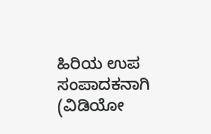ಹಿರಿಯ ಉಪ ಸಂಪಾದಕನಾಗಿ (ವಿಡಿಯೋ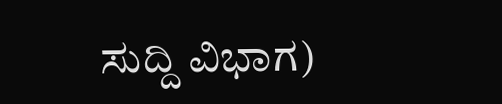ಸುದ್ದಿ ವಿಭಾಗ)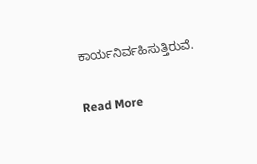ಕಾರ್ಯನಿರ್ವಹಿಸುತ್ತಿರುವೆ.

Read More